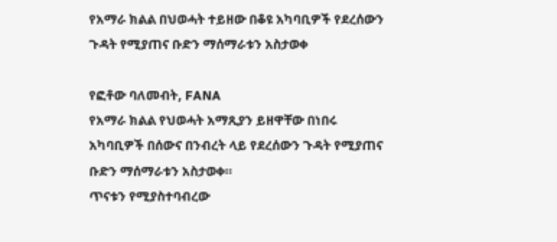የአማራ ክልል በህወሓት ተይዘው በቆዩ አካባቢዎች የደረሰውን ጉዳት የሚያጠና ቡድን ማሰማራቱን አስታወቀ

የፎቶው ባለመብት, FANA
የአማራ ክልል የህወሓት አማጺያን ይዘዋቸው በነበሩ አካባቢዎች በሰውና በንብረት ላይ የደረሰውን ጉዳት የሚያጠና ቡድን ማሰማራቱን አስታወቀ።
ጥናቱን የሚያስተባብረው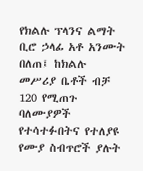የክልሉ ፕላንና ልማት ቢሮ ኃላፊ አቶ አንሙት በለጠ፤ ከክልሉ መሥሪያ ቤቶች ብቻ 120 የሚጠጉ ባለሙያዎች የተሳተፉበትና የተለያዩ የሙያ ስብጥሮች ያሉት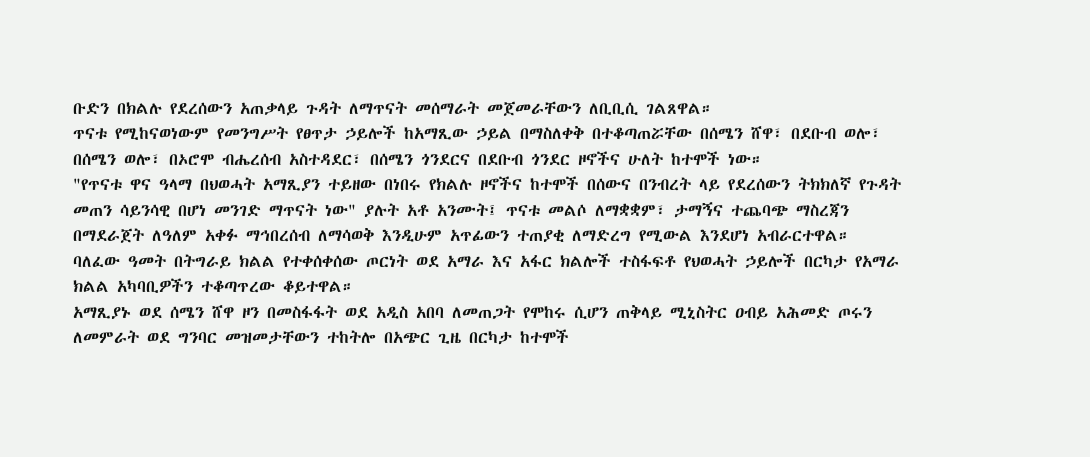ቡድን በክልሉ የደረሰውን አጠቃላይ ጉዳት ለማጥናት መሰማራት መጀመራቸውን ለቢቢሲ ገልጸዋል።
ጥናቱ የሚከናወነውም የመንግሥት የፀጥታ ኃይሎች ከአማጺው ኃይል በማስለቀቅ በተቆጣጠሯቸው በሰሜን ሸዋ፣ በደቡብ ወሎ፣ በሰሜን ወሎ፣ በኦሮሞ ብሔረሰብ አስተዳደር፣ በሰሜን ጎንደርና በደቡብ ጎንደር ዞኖችና ሁለት ከተሞች ነው።
"የጥናቱ ዋና ዓላማ በህወሓት አማጺያን ተይዘው በነበሩ የክልሉ ዞኖችና ከተሞች በሰውና በንብረት ላይ የደረሰውን ትክክለኛ የጉዳት መጠን ሳይንሳዊ በሆነ መንገድ ማጥናት ነው" ያሉት አቶ አንሙት፤ ጥናቱ መልሶ ለማቋቋም፣ ታማኝና ተጨባጭ ማስረጃን በማደራጀት ለዓለም አቀፉ ማኅበረሰብ ለማሳወቅ እንዲሁም አጥፊውን ተጠያቂ ለማድረግ የሚውል እንደሆነ አብራርተዋል።
ባለፈው ዓመት በትግራይ ክልል የተቀሰቀሰው ጦርነት ወደ አማራ እና አፋር ክልሎች ተስፋፍቶ የህወሓት ኃይሎች በርካታ የአማራ ክልል አካባቢዎችን ተቆጣጥረው ቆይተዋል።
አማጺያኑ ወደ ሰሜን ሸዋ ዞን በመስፋፋት ወደ አዲስ አበባ ለመጠጋት የሞከሩ ሲሆን ጠቅላይ ሚኒስትር ዐብይ አሕመድ ጦሩን ለመምራት ወደ ግንባር መዝመታቸውን ተከትሎ በአጭር ጊዜ በርካታ ከተሞች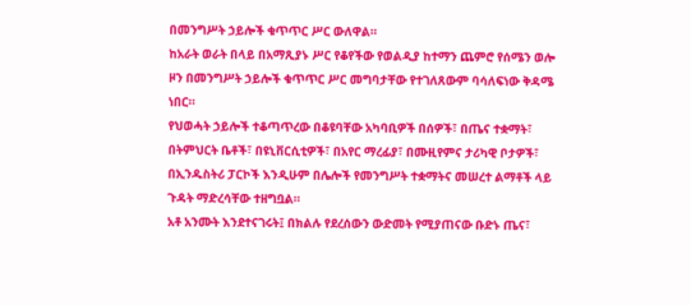በመንግሥት ኃይሎች ቁጥጥር ሥር ውለዋል።
ከአራት ወራት በላይ በአማጺያኑ ሥር የቆየችው የወልዲያ ከተማን ጨምሮ የሰሜን ወሎ ዞን በመንግሥት ኃይሎች ቁጥጥር ሥር መግባታቸው የተገለጸውም ባሳለፍነው ቅዳሜ ነበር።
የህወሓት ኃይሎች ተቆጣጥረው በቆዩባቸው አካባቢዎች በሰዎች፣ በጤና ተቋማት፣ በትምህርት ቤቶች፣ በዩኒቨርሲቲዎች፣ በአየር ማረፊያ፣ በሙዚየምና ታሪካዊ ቦታዎች፣ በኢንዱስትሪ ፓርኮች እንዲሁም በሌሎች የመንግሥት ተቋማትና መሠረተ ልማቶች ላይ ጉዳት ማድረሳቸው ተዘግቧል።
አቶ አንሙት እንደተናገሩት፤ በክልሉ የደረሰውን ውድመት የሚያጠናው ቡድኑ ጤና፣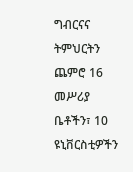ግብርናና ትምህርትን ጨምሮ 16 መሥሪያ ቤቶችን፣ 10 ዩኒቨርስቲዎችን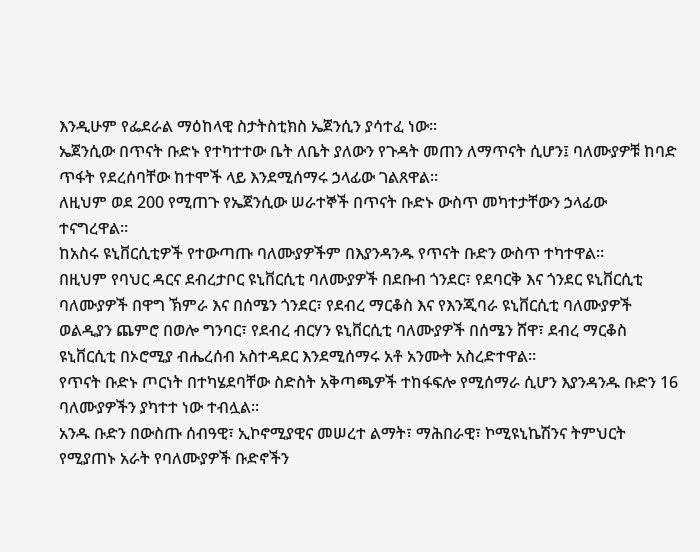እንዲሁም የፌደራል ማዕከላዊ ስታትስቲክስ ኤጀንሲን ያሳተፈ ነው።
ኤጀንሲው በጥናት ቡድኑ የተካተተው ቤት ለቤት ያለውን የጉዳት መጠን ለማጥናት ሲሆን፤ ባለሙያዎቹ ከባድ ጥፋት የደረሰባቸው ከተሞች ላይ እንደሚሰማሩ ኃላፊው ገልጸዋል።
ለዚህም ወደ 200 የሚጠጉ የኤጀንሲው ሠራተኞች በጥናት ቡድኑ ውስጥ መካተታቸውን ኃላፊው ተናግረዋል።
ከአስሩ ዩኒቨርሲቲዎች የተውጣጡ ባለሙያዎችም በእያንዳንዱ የጥናት ቡድን ውስጥ ተካተዋል።
በዚህም የባህር ዳርና ደብረታቦር ዩኒቨርሲቲ ባለሙያዎች በደቡብ ጎንደር፣ የደባርቅ እና ጎንደር ዩኒቨርሲቲ ባለሙያዎች በዋግ ኽምራ እና በሰሜን ጎንደር፣ የደብረ ማርቆስ እና የእንጂባራ ዩኒቨርሲቲ ባለሙያዎች ወልዲያን ጨምሮ በወሎ ግንባር፣ የደብረ ብርሃን ዩኒቨርሲቲ ባለሙያዎች በሰሜን ሸዋ፣ ደብረ ማርቆስ ዩኒቨርሲቲ በኦሮሚያ ብሔረሰብ አስተዳደር እንደሚሰማሩ አቶ አንሙት አስረድተዋል።
የጥናት ቡድኑ ጦርነት በተካሄደባቸው ስድስት አቅጣጫዎች ተከፋፍሎ የሚሰማራ ሲሆን እያንዳንዱ ቡድን 16 ባለሙያዎችን ያካተተ ነው ተብሏል።
አንዱ ቡድን በውስጡ ሰብዓዊ፣ ኢኮኖሚያዊና መሠረተ ልማት፣ ማሕበራዊ፣ ኮሚዩኒኬሽንና ትምህርት የሚያጠኑ አራት የባለሙያዎች ቡድኖችን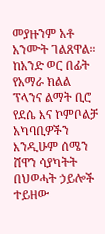መያዙንም አቶ አንሙት ገልጸዋል።
ከአንድ ወር በፊት የአማራ ክልል ፕላንና ልማት ቢሮ የደሴ እና ኮምቦልቻ አካባቢዎችን እንዲሁም ሰሜን ሸዋን ሳያካትት በህወሓት ኃይሎች ተይዘው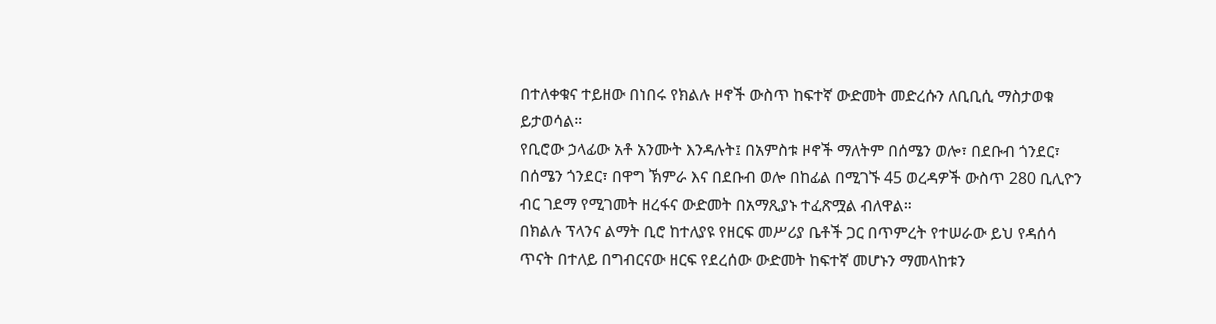በተለቀቁና ተይዘው በነበሩ የክልሉ ዞኖች ውስጥ ከፍተኛ ውድመት መድረሱን ለቢቢሲ ማስታወቁ ይታወሳል።
የቢሮው ኃላፊው አቶ አንሙት እንዳሉት፤ በአምስቱ ዞኖች ማለትም በሰሜን ወሎ፣ በደቡብ ጎንደር፣ በሰሜን ጎንደር፣ በዋግ ኽምራ እና በደቡብ ወሎ በከፊል በሚገኙ 45 ወረዳዎች ውስጥ 280 ቢሊዮን ብር ገደማ የሚገመት ዘረፋና ውድመት በአማጺያኑ ተፈጽሟል ብለዋል።
በክልሉ ፕላንና ልማት ቢሮ ከተለያዩ የዘርፍ መሥሪያ ቤቶች ጋር በጥምረት የተሠራው ይህ የዳሰሳ ጥናት በተለይ በግብርናው ዘርፍ የደረሰው ውድመት ከፍተኛ መሆኑን ማመላከቱን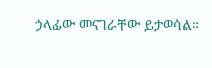ኃላፊው መናገራቸው ይታወሳል።